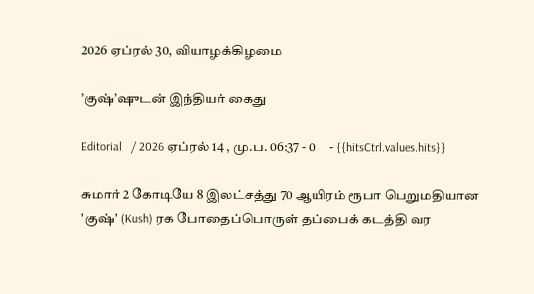2026 ஏப்ரல் 30, வியாழக்கிழமை

’குஷ்’ஷுடன் இந்தியர் கைது

Editorial   / 2026 ஏப்ரல் 14 , மு.ப. 06:37 - 0     - {{hitsCtrl.values.hits}}

சுமார் 2 கோடியே 8 இலட்சத்து 70 ஆயிரம் ரூபா பெறுமதியான 'குஷ்' (Kush) ரக போதைப்பொருள் தப்பைக் கடத்தி வர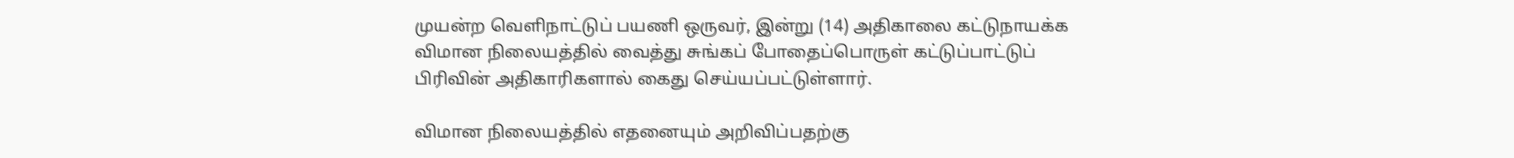முயன்ற வெளிநாட்டுப் பயணி ஒருவர், இன்று (14) அதிகாலை கட்டுநாயக்க விமான நிலையத்தில் வைத்து சுங்கப் போதைப்பொருள் கட்டுப்பாட்டுப் பிரிவின் அதிகாரிகளால் கைது செய்யப்பட்டுள்ளார்.

விமான நிலையத்தில் எதனையும் அறிவிப்பதற்கு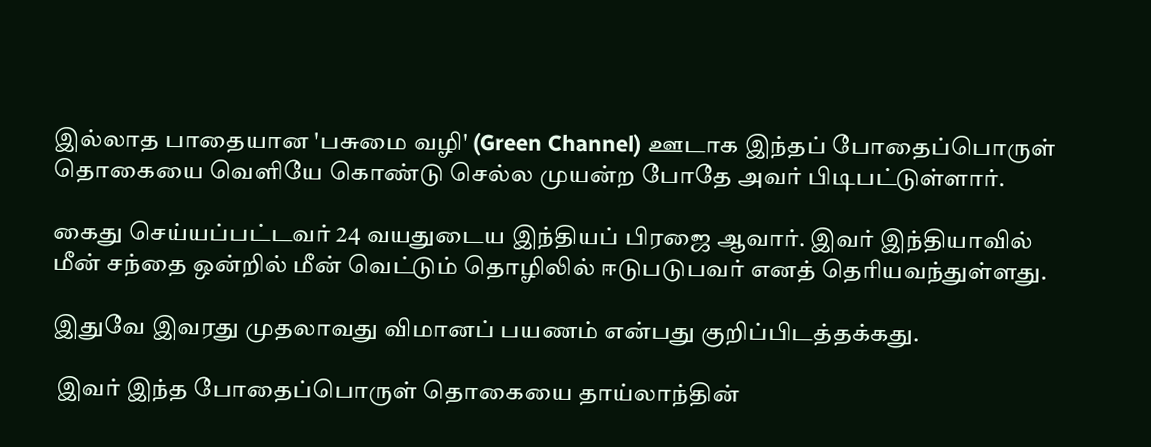இல்லாத பாதையான 'பசுமை வழி' (Green Channel) ஊடாக இந்தப் போதைப்பொருள் தொகையை வெளியே கொண்டு செல்ல முயன்ற போதே அவர் பிடிபட்டுள்ளார்.

கைது செய்யப்பட்டவர் 24 வயதுடைய இந்தியப் பிரஜை ஆவார். இவர் இந்தியாவில் மீன் சந்தை ஒன்றில் மீன் வெட்டும் தொழிலில் ஈடுபடுபவர் எனத் தெரியவந்துள்ளது.

இதுவே இவரது முதலாவது விமானப் பயணம் என்பது குறிப்பிடத்தக்கது.

 இவர் இந்த போதைப்பொருள் தொகையை தாய்லாந்தின்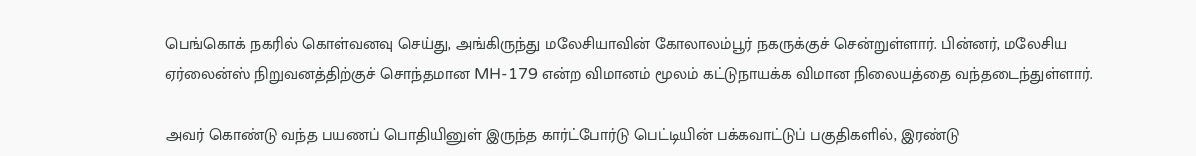பெங்கொக் நகரில் கொள்வனவு செய்து, அங்கிருந்து மலேசியாவின் கோலாலம்பூர் நகருக்குச் சென்றுள்ளார். பின்னர், மலேசிய ஏர்லைன்ஸ் நிறுவனத்திற்குச் சொந்தமான MH-179 என்ற விமானம் மூலம் கட்டுநாயக்க விமான நிலையத்தை வந்தடைந்துள்ளார்.

அவர் கொண்டு வந்த பயணப் பொதியினுள் இருந்த கார்ட்போர்டு பெட்டியின் பக்கவாட்டுப் பகுதிகளில், இரண்டு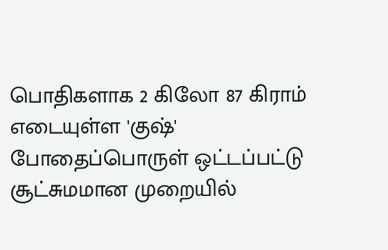பொதிகளாக 2 கிலோ 87 கிராம் எடையுள்ள 'குஷ்' போதைப்பொருள் ஒட்டப்பட்டு சூட்சுமமான முறையில்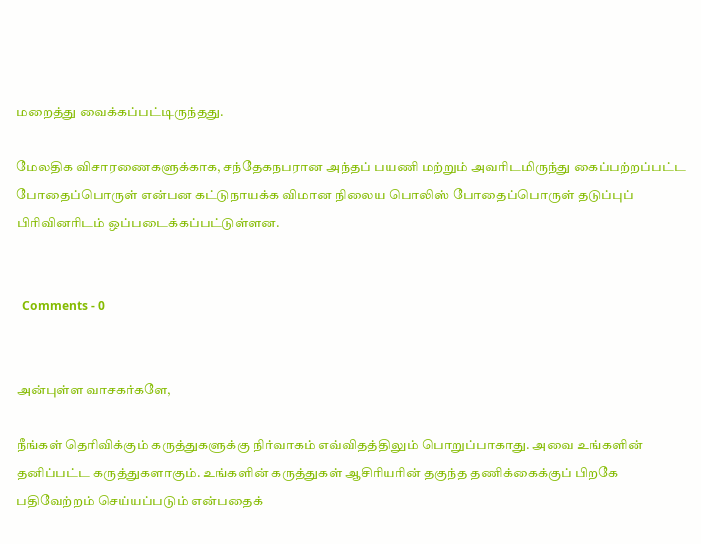மறைத்து வைக்கப்பட்டிருந்தது.

மேலதிக விசாரணைகளுக்காக, சந்தேகநபரான அந்தப் பயணி மற்றும் அவரிடமிருந்து கைப்பற்றப்பட்ட போதைப்பொருள் என்பன கட்டுநாயக்க விமான நிலைய பொலிஸ் போதைப்பொருள் தடுப்புப் பிரிவினரிடம் ஒப்படைக்கப்பட்டுள்ளன.


  Comments - 0


அன்புள்ள வாசகர்களே,

நீங்கள் தெரிவிக்கும் கருத்துகளுக்கு நிர்வாகம் எவ்விதத்திலும் பொறுப்பாகாது. அவை உங்களின் தனிப்பட்ட கருத்துகளாகும். உங்களின் கருத்துகள் ஆசிரியரின் தகுந்த தணிக்கைக்குப் பிறகே பதிவேற்றம் செய்யப்படும் என்பதைக்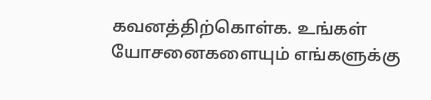கவனத்திற்கொள்க. உங்கள் யோசனைகளையும் எங்களுக்கு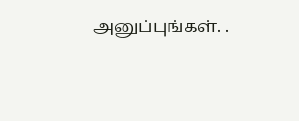அனுப்புங்கள். .